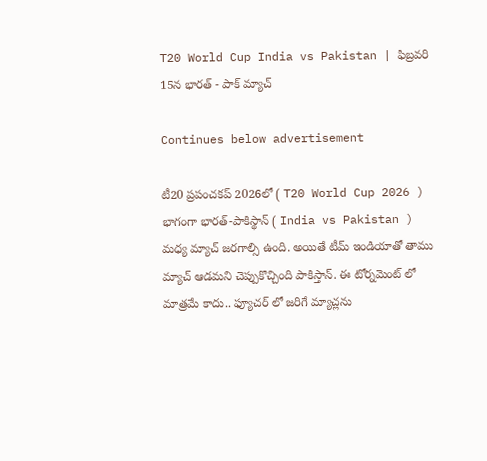T20 World Cup India vs Pakistan | ఫిబ్రవరి 15న భారత్ - పాక్ మ్యాచ్

Continues below advertisement

టీ20 ప్రపంచకప్ 2026లో ( T20 World Cup 2026 ) భాగంగా భారత్-పాకిస్థాన్ ( India vs Pakistan ) మధ్య మ్యాచ్ జరగాల్సి ఉంది. అయితే టీమ్ ఇండియాతో తాము మ్యాచ్ ఆడమని చెప్పుకొచ్చింది పాకిస్తాన్. ఈ టోర్నమెంట్ లో మాత్రమే కాదు.. ఫ్యూచర్ లో జరిగే మ్యాచ్లను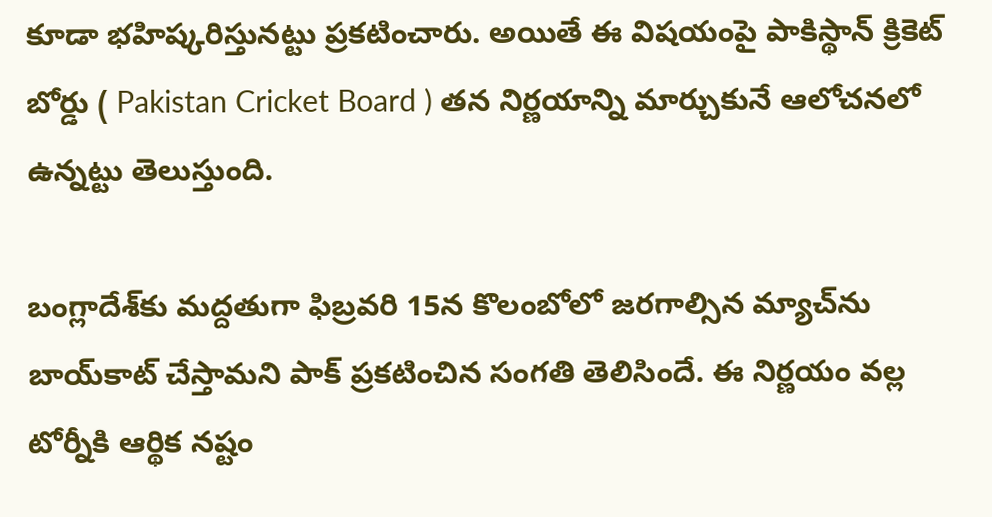కూడా భహిష్కరిస్తునట్టు ప్రకటించారు. అయితే ఈ విషయంపై పాకిస్థాన్ క్రికెట్ బోర్డు ( Pakistan Cricket Board ) తన నిర్ణయాన్ని మార్చుకునే ఆలోచనలో ఉన్నట్టు తెలుస్తుంది.

బంగ్లాదేశ్‌కు మద్దతుగా ఫిబ్రవరి 15న కొలంబోలో జరగాల్సిన మ్యాచ్‌ను బాయ్‌కాట్ చేస్తామని పాక్ ప్రకటించిన సంగతి తెలిసిందే. ఈ నిర్ణయం వల్ల టోర్నీకి ఆర్థిక నష్టం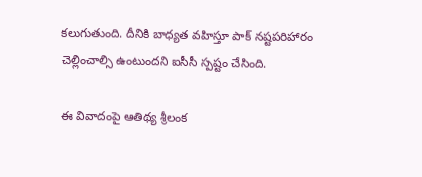కలుగుతుంది. దీనికి బాధ్యత వహిస్తూ పాక్ నష్టపరిహారం చెల్లించాల్సి ఉంటుందని ఐసీసీ స్పష్టం చేసింది.

ఈ వివాదంపై ఆతిథ్య శ్రీలంక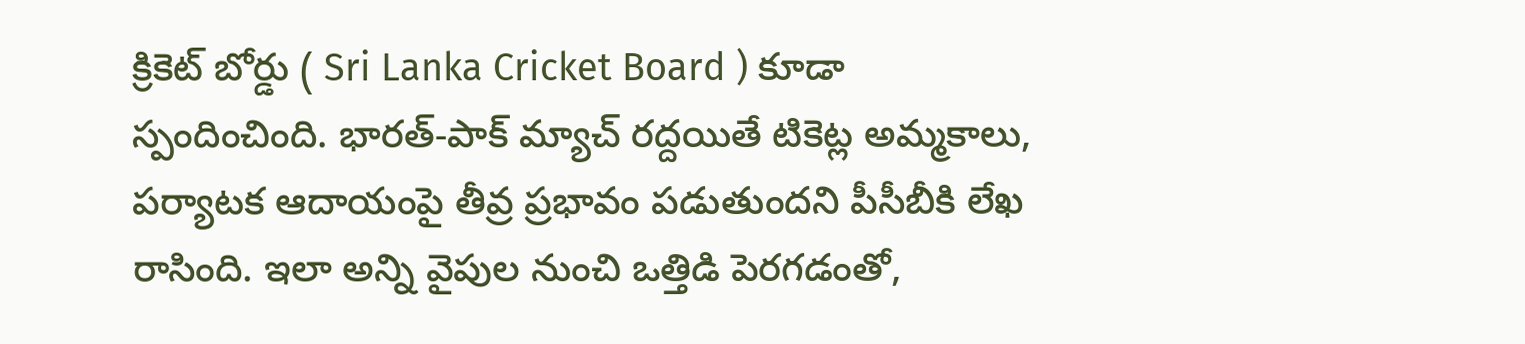క్రికెట్ బోర్డు ( Sri Lanka Cricket Board ) కూడా స్పందించింది. భారత్-పాక్ మ్యాచ్ రద్దయితే టికెట్ల అమ్మకాలు, పర్యాటక ఆదాయంపై తీవ్ర ప్రభావం పడుతుందని పీసీబీకి లేఖ రాసింది. ఇలా అన్ని వైపుల నుంచి ఒత్తిడి పెరగడంతో,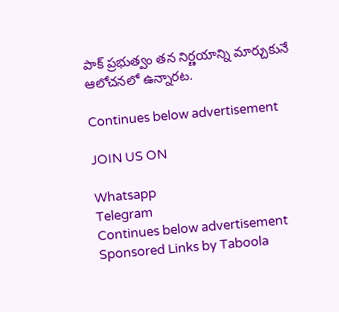పాక్ ప్రభుత్వం తన నిర్ణయాన్ని మార్చుకునే ఆలోచనలో ఉన్నారట.

Continues below advertisement

JOIN US ON

Whatsapp
Telegram
Continues below advertisement
Sponsored Links by Taboola